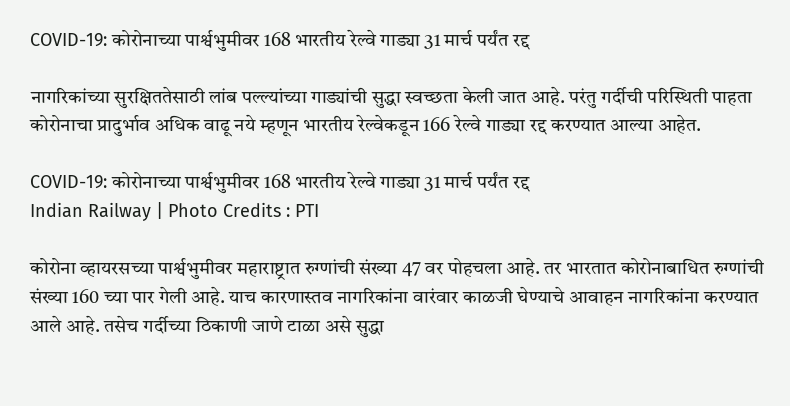COVID-19: कोरोनाच्या पार्श्वभुमीवर 168 भारतीय रेल्वे गाड्या 31 मार्च पर्यंत रद्द

नागरिकांच्या सुरक्षिततेसाठी लांब पल्ल्यांच्या गाड्यांची सुद्धा स्वच्छता केली जात आहे. परंतु गर्दीची परिस्थिती पाहता कोरोनाचा प्रादुर्भाव अधिक वाढू नये म्हणून भारतीय रेल्वेकडून 166 रेल्वे गाड्या रद्द करण्यात आल्या आहेत.

COVID-19: कोरोनाच्या पार्श्वभुमीवर 168 भारतीय रेल्वे गाड्या 31 मार्च पर्यंत रद्द
Indian Railway | Photo Credits : PTI

कोरोना व्हायरसच्या पार्श्वभुमीवर महाराष्ट्रात रुग्णांची संख्या 47 वर पोहचला आहे. तर भारतात कोरोनाबाधित रुग्णांची संख्या 160 च्या पार गेली आहे. याच कारणास्तव नागरिकांना वारंवार काळजी घेण्याचे आवाहन नागरिकांना करण्यात आले आहे. तसेच गर्दीच्या ठिकाणी जाणे टाळा असे सुद्धा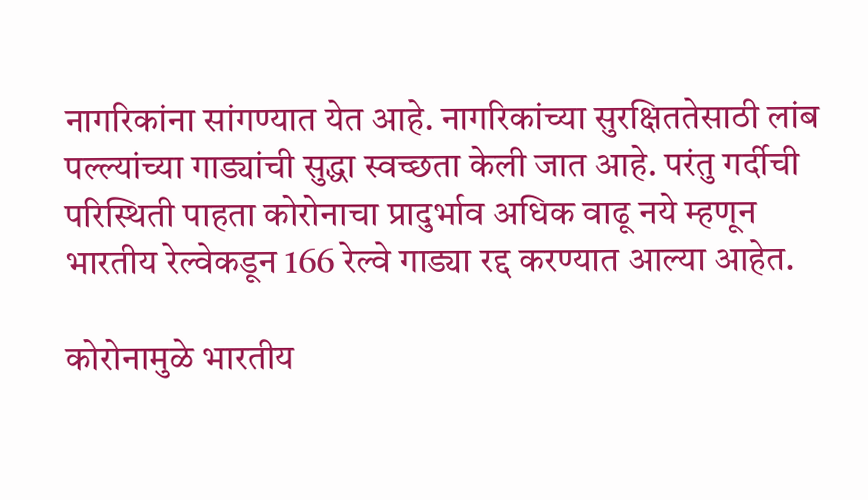नागरिकांना सांगण्यात येत आहे. नागरिकांच्या सुरक्षिततेसाठी लांब पल्ल्यांच्या गाड्यांची सुद्धा स्वच्छता केली जात आहे. परंतु गर्दीची परिस्थिती पाहता कोरोनाचा प्रादुर्भाव अधिक वाढू नये म्हणून भारतीय रेल्वेकडून 166 रेल्वे गाड्या रद्द करण्यात आल्या आहेत.

कोरोनामुळे भारतीय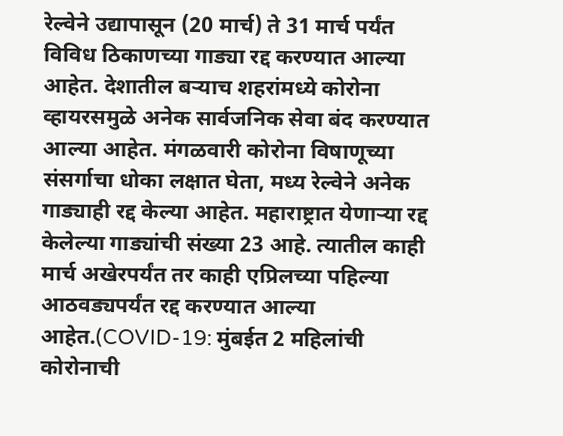रेल्वेने उद्यापासून (20 मार्च) ते 31 मार्च पर्यंत विविध ठिकाणच्या गाड्या रद्द करण्यात आल्या आहेत. देशातील बर्‍याच शहरांमध्ये कोरोना व्हायरसमुळे अनेक सार्वजनिक सेवा बंद करण्यात आल्या आहेत. मंगळवारी कोरोना विषाणूच्या संसर्गाचा धोका लक्षात घेता, मध्य रेल्वेने अनेक गाड्याही रद्द केल्या आहेत. महाराष्ट्रात येणार्‍या रद्द केलेल्या गाड्यांची संख्या 23 आहे. त्यातील काही मार्च अखेरपर्यंत तर काही एप्रिलच्या पहिल्या आठवड्यपर्यंत रद्द करण्यात आल्या आहेत.(COVID-19: मुंबईत 2 महिलांची कोरोनाची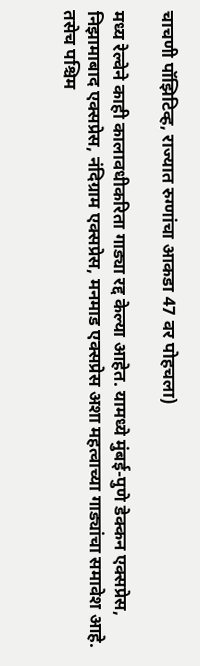चाचणी पॉझिटिव्ह, राज्यात रुग्णांचा आकडा 47 वर पोहचला)

मध्य रेल्वेने काही कालावधीकरिता गाड्या रद्द केल्या आहेत. यामध्ये मुंबई-पुणे डेक्कन एक्सप्रेस, निझामाबाद एक्सप्रेस, नंदिग्राम एक्सप्रेस, मनमाड एक्सप्रेस अशा महत्वाच्या गाड्यांचा समावेश आहे. तसेच पश्चिम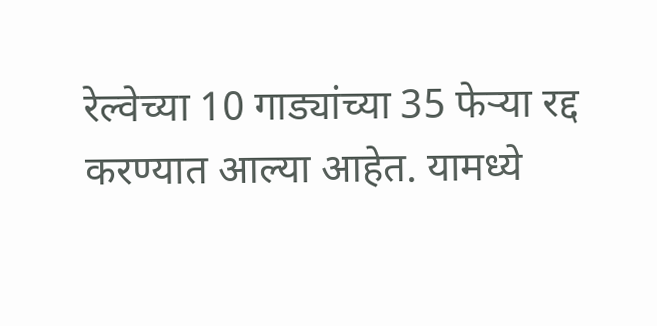रेल्वेच्या 10 गाड्यांच्या 35 फेऱ्या रद्द करण्यात आल्या आहेत. यामध्ये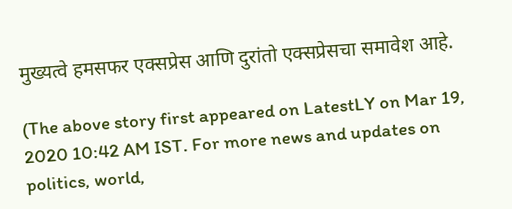मुख्यत्वे हमसफर एक्सप्रेस आणि दुरांतो एक्सप्रेसचा समावेश आहे.

(The above story first appeared on LatestLY on Mar 19, 2020 10:42 AM IST. For more news and updates on politics, world,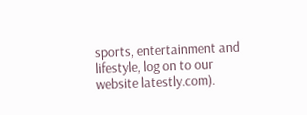sports, entertainment and lifestyle, log on to our website latestly.com).